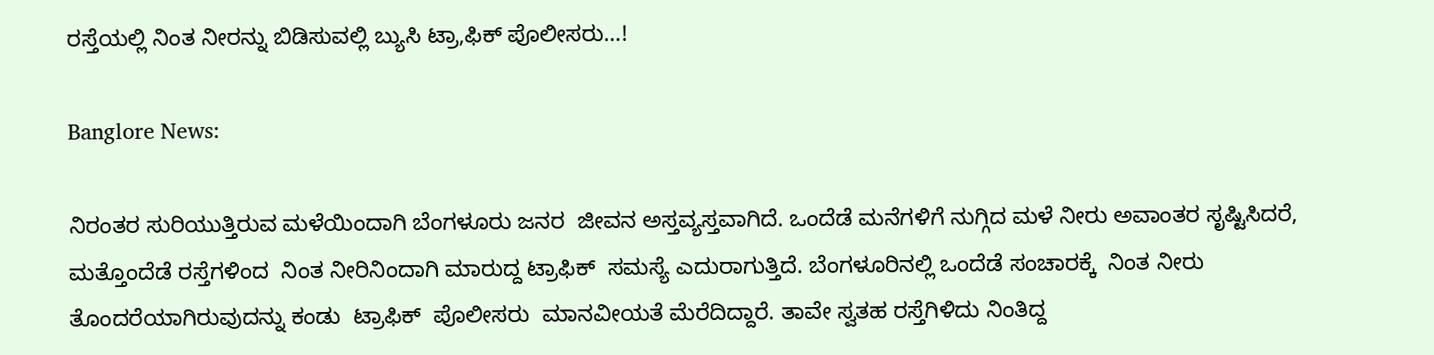ರಸ್ತೆಯಲ್ಲಿ ನಿಂತ ನೀರನ್ನು ಬಿಡಿಸುವಲ್ಲಿ ಬ್ಯುಸಿ ಟ್ರಾ,ಫಿಕ್ ಪೊಲೀಸರು…!

Banglore News:

ನಿರಂತರ ಸುರಿಯುತ್ತಿರುವ ಮಳೆಯಿಂದಾಗಿ ಬೆಂಗಳೂರು ಜನರ  ಜೀವನ ಅಸ್ತವ್ಯಸ್ತವಾಗಿದೆ. ಒಂದೆಡೆ ಮನೆಗಳಿಗೆ ನುಗ್ಗಿದ ಮಳೆ ನೀರು ಅವಾಂತರ ಸೃಷ್ಟಿಸಿದರೆ,  ಮತ್ತೊಂದೆಡೆ ರಸ್ತೆಗಳಿಂದ  ನಿಂತ ನೀರಿನಿಂದಾಗಿ ಮಾರುದ್ದ ಟ್ರಾಫಿಕ್  ಸಮಸ್ಯೆ ಎದುರಾಗುತ್ತಿದೆ. ಬೆಂಗಳೂರಿನಲ್ಲಿ ಒಂದೆಡೆ ಸಂಚಾರಕ್ಕೆ  ನಿಂತ ನೀರು ತೊಂದರೆಯಾಗಿರುವುದನ್ನು ಕಂಡು  ಟ್ರಾಫಿಕ್  ಪೊಲೀಸರು  ಮಾನವೀಯತೆ ಮೆರೆದಿದ್ದಾರೆ. ತಾವೇ ಸ್ವತಹ ರಸ್ತೆಗಿಳಿದು ನಿಂತಿದ್ದ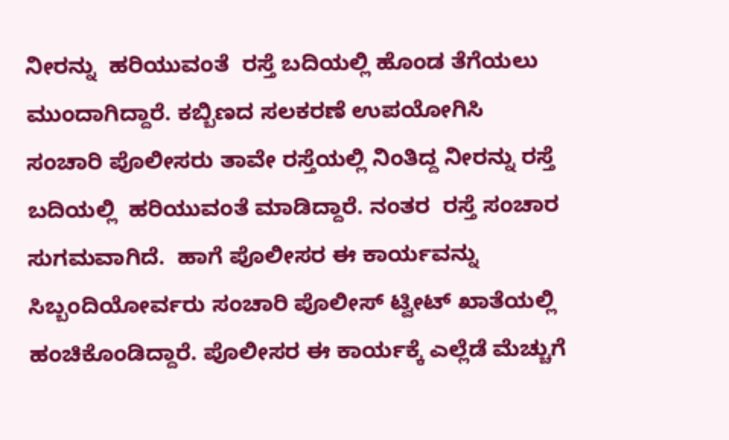ನೀರನ್ನು  ಹರಿಯುವಂತೆ  ರಸ್ತೆ ಬದಿಯಲ್ಲಿ ಹೊಂಡ ತೆಗೆಯಲು ಮುಂದಾಗಿದ್ದಾರೆ. ಕಬ್ಬಿಣದ ಸಲಕರಣೆ ಉಪಯೋಗಿಸಿ  ಸಂಚಾರಿ ಪೊಲೀಸರು ತಾವೇ ರಸ್ತೆಯಲ್ಲಿ ನಿಂತಿದ್ದ ನೀರನ್ನು ರಸ್ತೆ ಬದಿಯಲ್ಲಿ  ಹರಿಯುವಂತೆ ಮಾಡಿದ್ದಾರೆ. ನಂತರ  ರಸ್ತೆ ಸಂಚಾರ ಸುಗಮವಾಗಿದೆ.  ಹಾಗೆ ಪೊಲೀಸರ ಈ ಕಾರ್ಯವನ್ನು ಸಿಬ್ಬಂದಿಯೋರ್ವರು ಸಂಚಾರಿ ಪೊಲೀಸ್ ಟ್ವೀಟ್ ಖಾತೆಯಲ್ಲಿ ಹಂಚಿಕೊಂಡಿದ್ದಾರೆ. ಪೊಲೀಸರ ಈ ಕಾರ್ಯಕ್ಕೆ ಎಲ್ಲೆಡೆ ಮೆಚ್ಚುಗೆ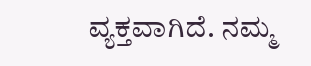ವ್ಯಕ್ತವಾಗಿದೆ. ನಮ್ಮ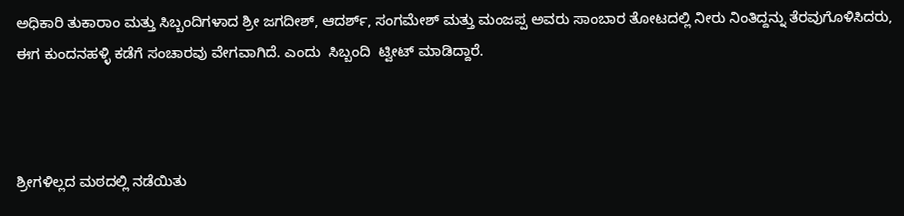ಅಧಿಕಾರಿ ತುಕಾರಾಂ ಮತ್ತು ಸಿಬ್ಬಂದಿಗಳಾದ ಶ್ರೀ ಜಗದೀಶ್, ಆದರ್ಶ್, ಸಂಗಮೇಶ್ ಮತ್ತು ಮಂಜಪ್ಪ ಅವರು ಸಾಂಬಾರ ತೋಟದಲ್ಲಿ ನೀರು ನಿಂತಿದ್ದನ್ನು ತೆರವುಗೊಳಿಸಿದರು, ಈಗ ಕುಂದನಹಳ್ಳಿ ಕಡೆಗೆ ಸಂಚಾರವು ವೇಗವಾಗಿದೆ. ಎಂದು  ಸಿಬ್ಬಂದಿ  ಟ್ವೀಟ್ ಮಾಡಿದ್ದಾರೆ.



ಶ್ರೀಗಳಿಲ್ಲದ ಮಠದಲ್ಲಿ ನಡೆಯಿತು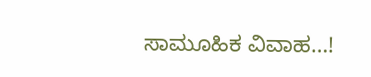ಸಾಮೂಹಿಕ ವಿವಾಹ…!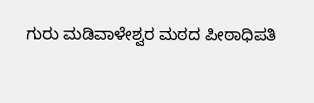ಗುರು ಮಡಿವಾಳೇಶ್ವರ ಮಠದ ಪೀಠಾಧಿಪತಿ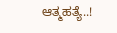ಆತ್ಮಹತ್ಯೆ..!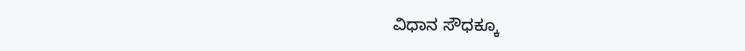ವಿಧಾನ ಸೌಧಕ್ಕೂ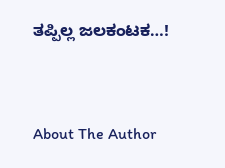ತಪ್ಪಿಲ್ಲ ಜಲಕಂಟಕ…!



About The Author